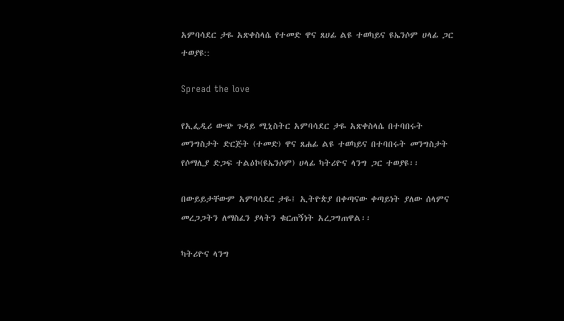አምባሳደር ታዬ አጽቀስላሴ የተመድ ዋና ጸሀፊ ልዩ ተወካይና ዩኤንሶም ሀላፊ ጋር ተወያዩ::

Spread the love

የኢፌዲሪ ውጭ ጉዳይ ሚኒስትር አምባሳደር ታዬ አጽቀስላሴ በተባበሩት መንግስታት ድርጅት (ተመድ) ዋና ጸሐፊ ልዩ ተወካይና በተባበሩት መንግስታት የሶማሊያ ድጋፍ ተልዕኮ(ዩኤንሶም) ሀላፊ ካትሪዮና ላንግ ጋር ተወያዩ፡፡

በውይይታቸውም አምባሳደር ታዬ፤ ኢትዮጵያ በቀጣናው ቀጣይነት ያለው ሰላምና መረጋጋትን ለማስፈን ያላትን ቁርጠኝነት አረጋግጠዋል፡፡

ካትሪዮና ላንግ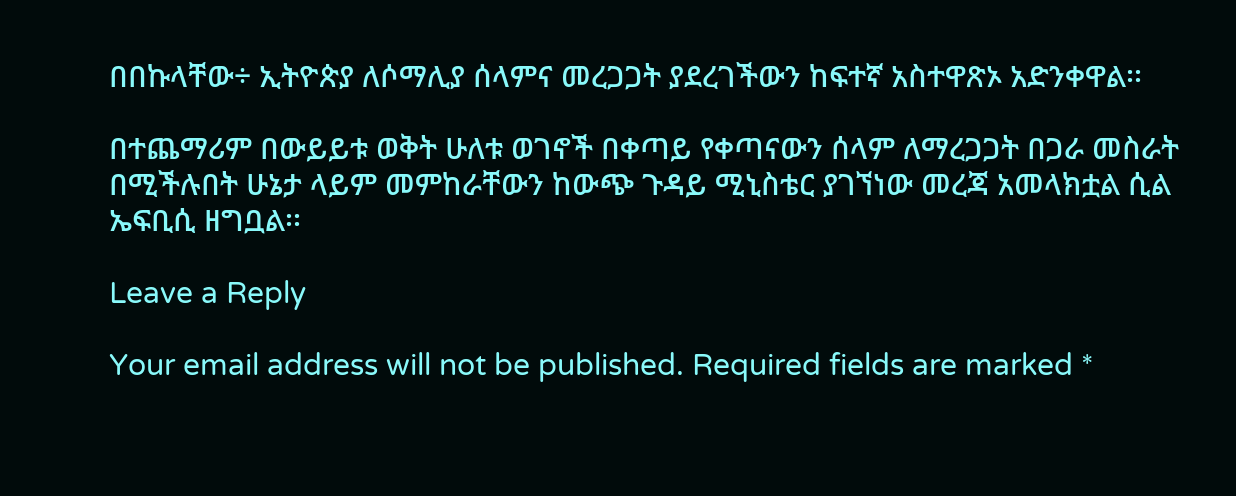በበኩላቸው÷ ኢትዮጵያ ለሶማሊያ ሰላምና መረጋጋት ያደረገችውን ከፍተኛ አስተዋጽኦ አድንቀዋል፡፡

በተጨማሪም በውይይቱ ወቅት ሁለቱ ወገኖች በቀጣይ የቀጣናውን ሰላም ለማረጋጋት በጋራ መስራት በሚችሉበት ሁኔታ ላይም መምከራቸውን ከውጭ ጉዳይ ሚኒስቴር ያገኘነው መረጃ አመላክቷል ሲል ኤፍቢሲ ዘግቧል፡፡

Leave a Reply

Your email address will not be published. Required fields are marked *